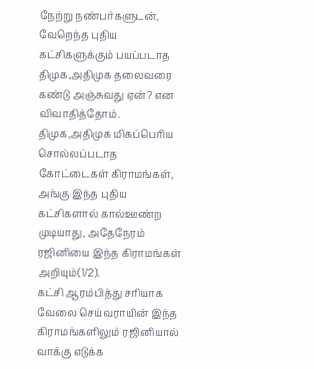நேற்று நண்பர்களுடன், வேறெந்த புதிய கட்சிகளுக்கும் பயப்படாத திமுக,அதிமுக தலைவரை கண்டு அஞ்சுவது ஏன்? என விவாதித்தோம். திமுக,அதிமுக மிகப்பெரிய சொல்லப்படாத கோட்டைகள் கிராமங்கள், அங்கு இந்த புதிய கட்சிகளால் கால்ஊண்ற முடியாது, அதேநேரம் ரஜினியை இந்த கிராமங்கள் அறியும்(1/2).
கட்சி ஆரம்பித்து சரியாக வேலை செய்வராயின் இந்த கிராமங்களிலும் ரஜினியால் வாக்கு எடுக்க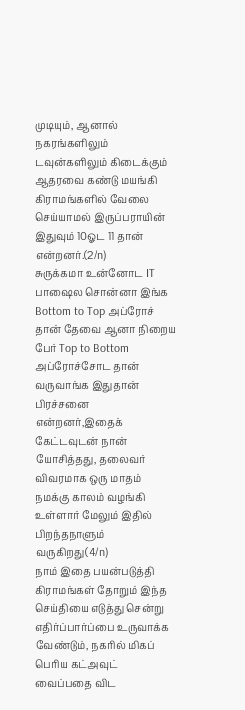முடியும், ஆனால் நகரங்களிலும் டவுன்களிலும் கிடைக்கும் ஆதரவை கண்டு மயங்கி கிராமங்களில் வேலை செய்யாமல் இருப்பராயின் இதுவும் 10ஓட 11 தான் என்றனர்.(2/n)
சுருக்கமா உன்னோட IT பாஷைல சொன்னா இங்க Bottom to Top அப்ரோச் தான் தேவை ஆனா நிறைய பேர் Top to Bottom அப்ரோச்சோட தான் வருவாங்க இதுதான் பிரச்சனை என்றனர்,இதைக் கேட்டவுடன் நான் யோசித்தது, தலைவர் விவரமாக ஒரு மாதம் நமக்கு காலம் வழங்கி உள்ளார் மேலும் இதில் பிறந்தநாளும் வருகிறது(4/n)
நாம் இதை பயன்படுத்தி கிராமங்கள் தோறும் இந்த செய்தியை எடுத்து சென்று எதிர்ப்பார்ப்பை உருவாக்க வேண்டும், நகரில் மிகப் பெரிய கட்அவுட் வைப்பதை விட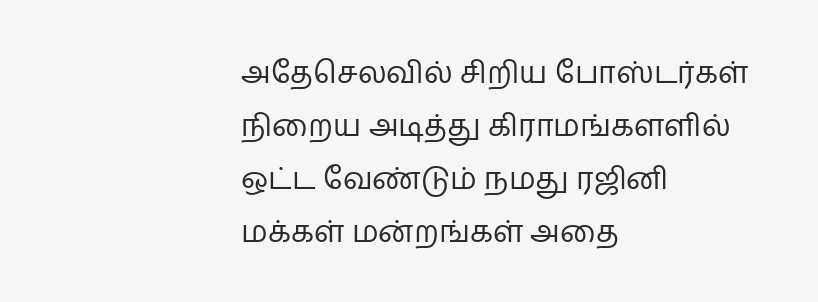அதேசெலவில் சிறிய போஸ்டர்கள் நிறைய அடித்து கிராமங்களளில் ஒட்ட வேண்டும் நமது ரஜினி மக்கள் மன்றங்கள் அதை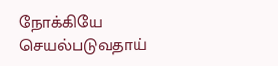நோக்கியே செயல்படுவதாய்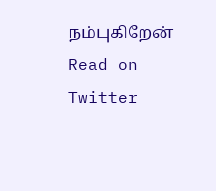நம்புகிறேன்
Read on Twitter